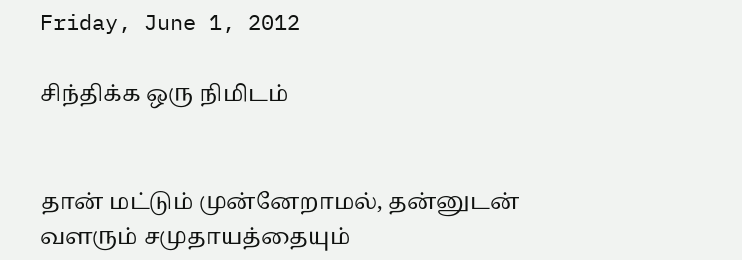Friday, June 1, 2012

சிந்திக்க ஒரு நிமிடம்


தான் மட்டும் முன்னேறாமல், தன்னுடன் வளரும் சமுதாயத்தையும்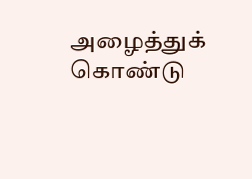அழைத்துக் கொண்டு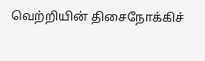வெற்றியின் திசைநோக்கிச்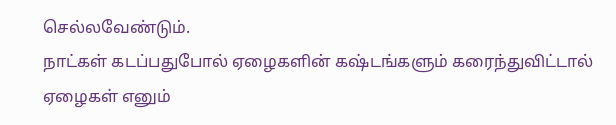செல்லவேண்டும்.
நாட்கள் கடப்பதுபோல் ஏழைகளின் கஷ்டங்களும் கரைந்துவிட்டால் ஏழைகள் எனும்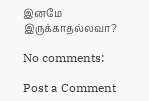இனமே இருக்காதல்லவா?

No comments:

Post a Comment